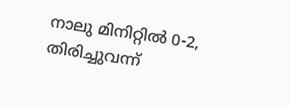നാലു മിനിറ്റില്‍ 0-2, തിരിച്ചുവന്ന്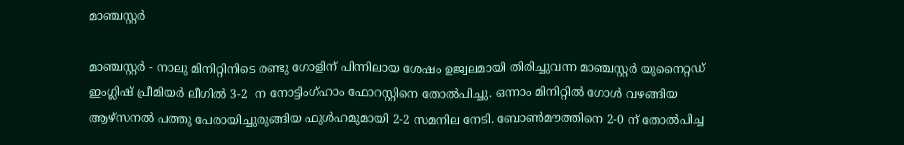മാഞ്ചസ്റ്റര്‍

മാഞ്ചസ്റ്റര്‍ - നാലു മിനിറ്റിനിടെ രണ്ടു ഗോളിന് പിന്നിലായ ശേഷം ഉജ്വലമായി തിരിച്ചുവന്ന മാഞ്ചസ്റ്റര്‍ യുനൈറ്റഡ് ഇംഗ്ലിഷ് പ്രീമിയര്‍ ലീഗില്‍ 3-2  ന നോട്ടിംഗ്ഹാം ഫോറസ്റ്റിനെ തോല്‍പിച്ചു. ഒന്നാം മിനിറ്റില്‍ ഗോള്‍ വഴങ്ങിയ ആഴ്‌സനല്‍ പത്തു പേരായിച്ചുരുങ്ങിയ ഫുള്‍ഹമുമായി 2-2 സമനില നേടി. ബോണ്‍മൗത്തിനെ 2-0 ന് തോല്‍പിച്ച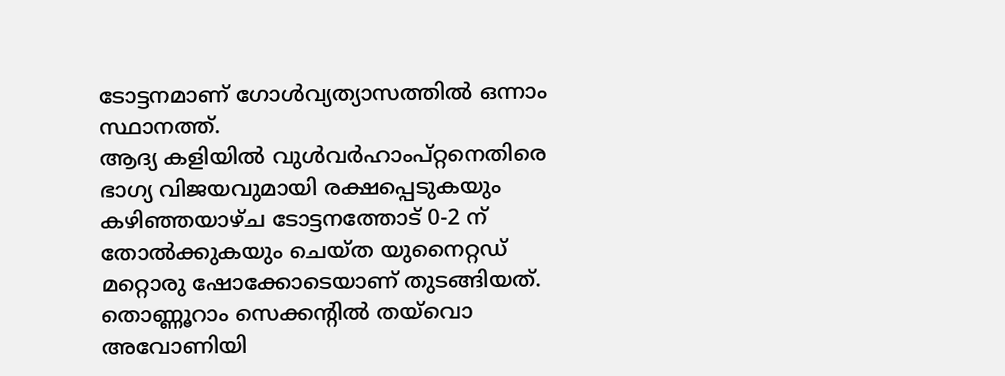ടോട്ടനമാണ് ഗോള്‍വ്യത്യാസത്തില്‍ ഒന്നാം സ്ഥാനത്ത്.
ആദ്യ കളിയില്‍ വുള്‍വര്‍ഹാംപ്റ്റനെതിരെ ഭാഗ്യ വിജയവുമായി രക്ഷപ്പെടുകയും കഴിഞ്ഞയാഴ്ച ടോട്ടനത്തോട് 0-2 ന് തോല്‍ക്കുകയും ചെയ്ത യുനൈറ്റഡ് മറ്റൊരു ഷോക്കോടെയാണ് തുടങ്ങിയത്. തൊണ്ണൂറാം സെക്കന്റില്‍ തയ്‌വൊ അവോണിയി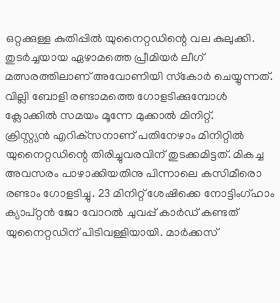ഒറ്റക്കുള്ള കുതിപ്പില്‍ യുനൈറ്റഡിന്റെ വല കുലുക്കി. തുടര്‍ച്ചയായ ഏഴാമത്തെ പ്രീമിയര്‍ ലീഗ് മത്സരത്തിലാണ് അവോണിയി സ്‌കോര്‍ ചെയ്യുന്നത്. വില്ലി ബോളി രണ്ടാമത്തെ ഗോളടിക്കുമ്പോള്‍ ക്ലോക്കില്‍ സമയം മൂന്നേ മുക്കാല്‍ മിനിറ്റ്.
ക്രിസ്റ്റ്യന്‍ എറിക്‌സനാണ് പതിനേഴാം മിനിറ്റില്‍ യുനൈറ്റഡിന്റെ തിരിച്ചുവരവിന് തുടക്കമിട്ടത്. മികച്ച അവസരം പാഴാക്കിയതിനു പിന്നാലെ കസിമീരൊ രണ്ടാം ഗോളടിച്ചു. 23 മിനിറ്റ് ശേഷിക്കെ നോട്ടിംഗ്ഹാം ക്യാപ്റ്റന്‍ ജോ വോറല്‍ ചുവപ്പ് കാര്‍ഡ് കണ്ടത് യുനൈറ്റഡിന് പിടിവള്ളിയായി. മാര്‍ക്കസ്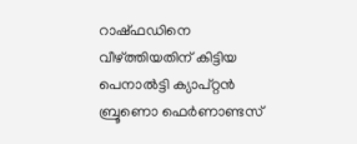റാഷ്ഫഡിനെ വീഴ്ത്തിയതിന് കിട്ടിയ പെനാല്‍ട്ടി ക്യാപ്റ്റന്‍ ബ്രൂണൊ ഫെര്‍ണാണ്ടസ്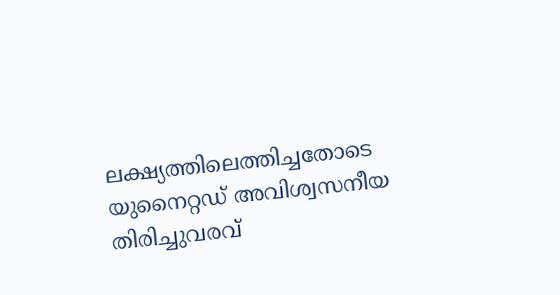ലക്ഷ്യത്തിലെത്തിച്ചതോടെ യുനൈറ്റഡ് അവിശ്വസനീയ തിരിച്ചുവരവ്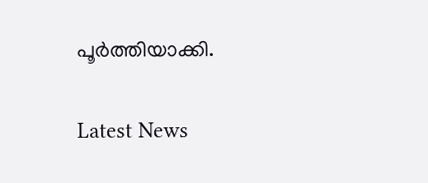പൂര്‍ത്തിയാക്കി.

Latest News